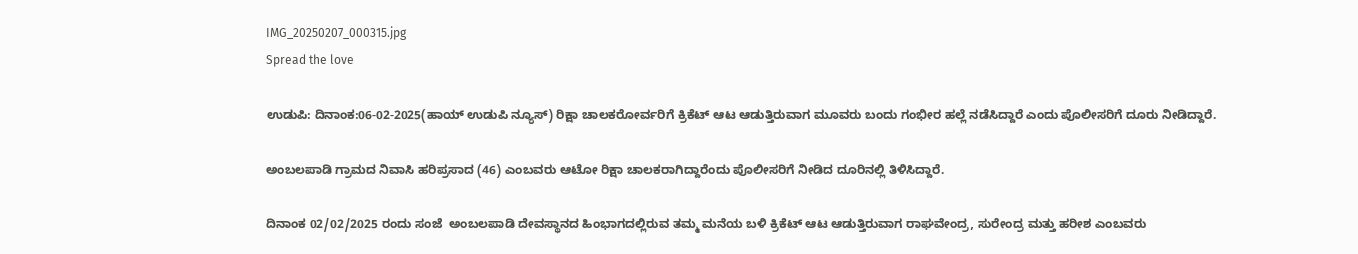IMG_20250207_000315.jpg
Spread the love

ಉಡುಪಿ: ದಿನಾಂಕ:06-02-2025(ಹಾಯ್ ಉಡುಪಿ ನ್ಯೂಸ್) ರಿಕ್ಷಾ ಚಾಲಕರೋರ್ವರಿಗೆ ಕ್ರಿಕೆಟ್ ಆಟ ಆಡುತ್ತಿರುವಾಗ ಮೂವರು ಬಂದು ಗಂಭೀರ ಹಲ್ಲೆ ನಡೆಸಿದ್ದಾರೆ ಎಂದು ಪೊಲೀಸರಿಗೆ ದೂರು ನೀಡಿದ್ದಾರೆ.

ಅಂಬಲಪಾಡಿ ಗ್ರಾಮದ ನಿವಾಸಿ ಹರಿಪ್ರಸಾದ (46) ಎಂಬವರು ಆಟೋ ರಿಕ್ಷಾ ಚಾಲಕರಾಗಿದ್ದಾರೆಂದು ಪೊಲೀಸರಿಗೆ ನೀಡಿದ ದೂರಿನಲ್ಲಿ ತಿಳಿಸಿದ್ದಾರೆ.

ದಿನಾಂಕ 02/02/2025 ರಂದು ಸಂಜೆ  ಅಂಬಲಪಾಡಿ ದೇವಸ್ಥಾನದ ಹಿಂಭಾಗದಲ್ಲಿರುವ ತಮ್ಮ ಮನೆಯ ಬಳಿ ಕ್ರಿಕೆಟ್ ಆಟ ಆಡುತ್ತಿರುವಾಗ ರಾಘವೇಂದ್ರ, ಸುರೇಂದ್ರ ಮತ್ತು ಹರೀಶ ಎಂಬವರು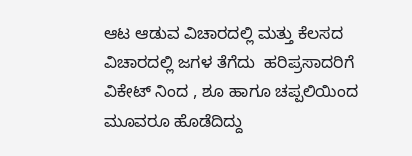ಆಟ ಆಡುವ ವಿಚಾರದಲ್ಲಿ ಮತ್ತು ಕೆಲಸದ ವಿಚಾರದಲ್ಲಿ ಜಗಳ ತೆಗೆದು  ಹರಿಪ್ರಸಾದರಿಗೆ ವಿಕೇಟ್ ನಿಂದ , ಶೂ ಹಾಗೂ ಚಪ್ಪಲಿಯಿಂದ ಮೂವರೂ ಹೊಡೆದಿದ್ದು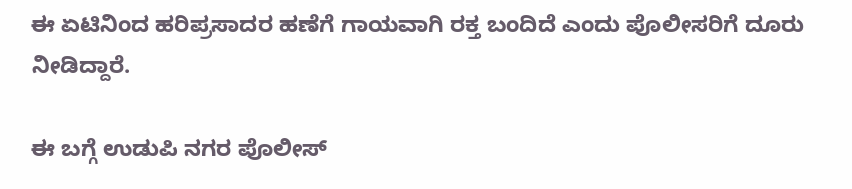ಈ ಏಟಿನಿಂದ ಹರಿಪ್ರಸಾದರ ಹಣೆಗೆ ಗಾಯವಾಗಿ ರಕ್ತ ಬಂದಿದೆ ಎಂದು ಪೊಲೀಸರಿಗೆ ದೂರು ನೀಡಿದ್ದಾರೆ.

ಈ ಬಗ್ಗೆ ಉಡುಪಿ ನಗರ ಪೊಲೀಸ್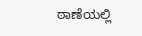ಠಾಣೆಯಲ್ಲಿ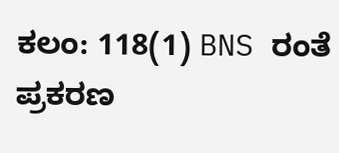ಕಲಂ: 118(1) BNS ರಂತೆ ಪ್ರಕರಣ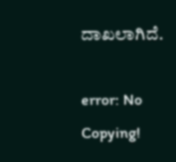ದಾಖಲಾಗಿದೆ.

error: No Copying!